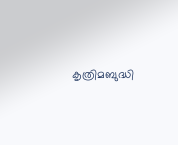കൃത്രിമബുദ്ധി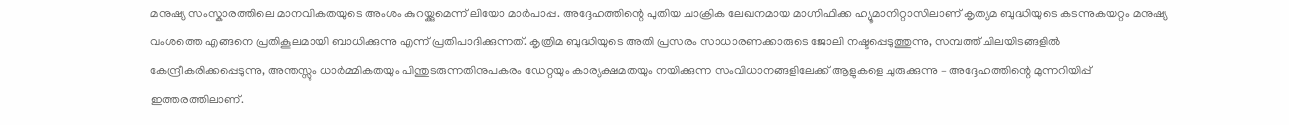മനുഷ്യ സംസ്കാരത്തിലെ മാനവികതയുടെ അംശം കുറയ്ക്കുമെന്ന് ലിയോ മാർപാപ്പ. അദ്ദേഹത്തിന്റെ പുതിയ ചാക്രിക ലേഖനമായ മാഗ്നിഫിക്ക ഹ്യൂമാനിറ്റാസിലാണ് കൃത്യമ ബുദ്ധിയുടെ കടന്നുകയറ്റം മനുഷ്യ വംശത്തെ എങ്ങനെ പ്രതികൂലമായി ബാധിക്കുന്നു എന്ന് പ്രതിപാദിക്കുന്നത്. കൃത്രിമ ബുദ്ധിയുടെ അതി പ്രസരം സാധാരണക്കാരുടെ ജോലി നഷ്ടപ്പെടുത്തുന്നു, സമ്പത്ത് ചിലയിടങ്ങളിൽ കേന്ദ്രീകരിക്കപ്പെടുന്നു, അന്തസ്സും ധാർമ്മികതയും പിന്തുടരുന്നതിനുപകരം ഡേറ്റയും കാര്യക്ഷമതയും നയിക്കുന്ന സംവിധാനങ്ങളിലേക്ക് ആളുകളെ ചുരുക്കുന്നു – അദ്ദേഹത്തിന്റെ മുന്നറിയിപ്പ് ഇത്തരത്തിലാണ്.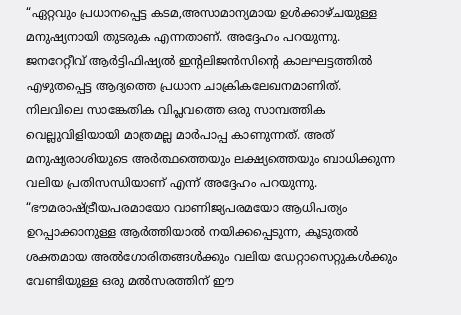“ഏറ്റവും പ്രധാനപ്പെട്ട കടമ,അസാമാന്യമായ ഉൾക്കാഴ്ചയുള്ള മനുഷ്യനായി തുടരുക എന്നതാണ്. അദ്ദേഹം പറയുന്നു. ജനറേറ്റീവ് ആർട്ടിഫിഷ്യൽ ഇന്റലിജൻസിന്റെ കാലഘട്ടത്തിൽ എഴുതപ്പെട്ട ആദ്യത്തെ പ്രധാന ചാക്രികലേഖനമാണിത്.
നിലവിലെ സാങ്കേതിക വിപ്ലവത്തെ ഒരു സാമ്പത്തിക വെല്ലുവിളിയായി മാത്രമല്ല മാർപാപ്പ കാണുന്നത്. അത് മനുഷ്യരാശിയുടെ അർത്ഥത്തെയും ലക്ഷ്യത്തെയും ബാധിക്കുന്ന വലിയ പ്രതിസന്ധിയാണ് എന്ന് അദ്ദേഹം പറയുന്നു.
“ഭൗമരാഷ്ട്രീയപരമായോ വാണിജ്യപരമയോ ആധിപത്യം ഉറപ്പാക്കാനുള്ള ആർത്തിയാൽ നയിക്കപ്പെടുന്ന, കൂടുതൽ ശക്തമായ അൽഗോരിതങ്ങൾക്കും വലിയ ഡേറ്റാസെറ്റുകൾക്കും വേണ്ടിയുള്ള ഒരു മൽസരത്തിന് ഈ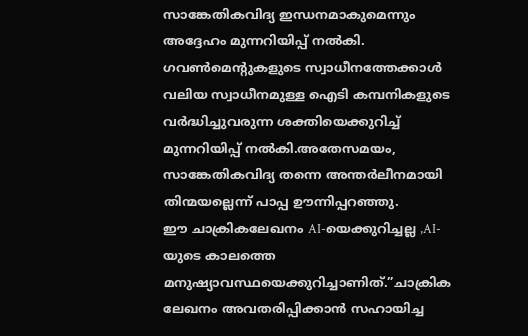സാങ്കേതികവിദ്യ ഇന്ധനമാകുമെന്നും അദ്ദേഹം മുന്നറിയിപ്പ് നൽകി. ഗവൺമെന്റുകളുടെ സ്വാധീനത്തേക്കാൾ വലിയ സ്വാധീനമുള്ള ഐടി കമ്പനികളുടെ വർദ്ധിച്ചുവരുന്ന ശക്തിയെക്കുറിച്ച് മുന്നറിയിപ്പ് നൽകി.അതേസമയം, സാങ്കേതികവിദ്യ തന്നെ അന്തർലീനമായി തിന്മയല്ലെന്ന് പാപ്പ ഊന്നിപ്പറഞ്ഞു.
ഈ ചാക്രികലേഖനം AI-യെക്കുറിച്ചല്ല ,AI-യുടെ കാലത്തെ മനുഷ്യാവസ്ഥയെക്കുറിച്ചാണിത്.”ചാക്രിക ലേഖനം അവതരിപ്പിക്കാൻ സഹായിച്ച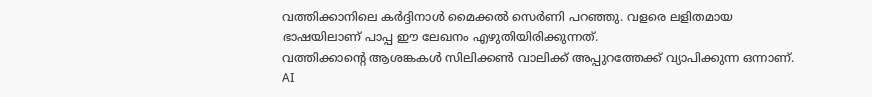വത്തിക്കാനിലെ കർദ്ദിനാൾ മൈക്കൽ സെർണി പറഞ്ഞു. വളരെ ലളിതമായ ഭാഷയിലാണ് പാപ്പ ഈ ലേഖനം എഴുതിയിരിക്കുന്നത്.
വത്തിക്കാന്റെ ആശങ്കകൾ സിലിക്കൺ വാലിക്ക് അപ്പുറത്തേക്ക് വ്യാപിക്കുന്ന ഒന്നാണ്. AI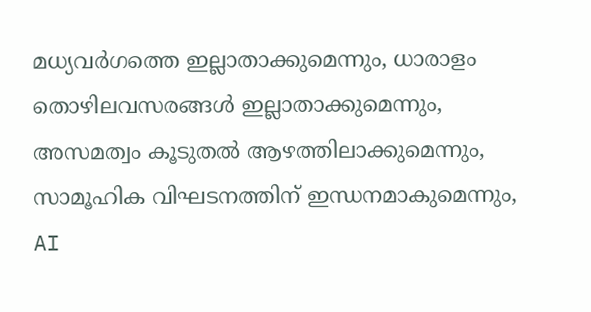മധ്യവർഗത്തെ ഇല്ലാതാക്കുമെന്നും, ധാരാളം തൊഴിലവസരങ്ങൾ ഇല്ലാതാക്കുമെന്നും, അസമത്വം കൂടുതൽ ആഴത്തിലാക്കുമെന്നും, സാമൂഹിക വിഘടനത്തിന് ഇന്ധനമാകുമെന്നും, AI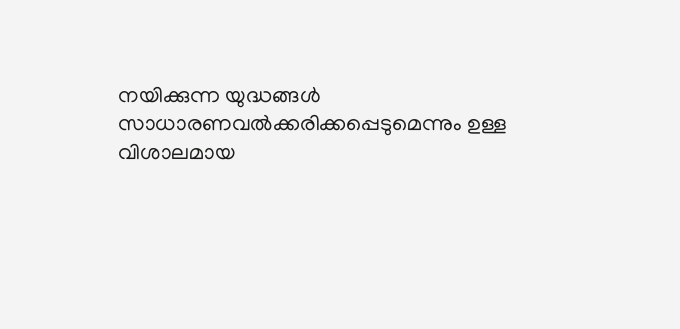നയിക്കുന്ന യുദ്ധങ്ങൾ സാധാരണവൽക്കരിക്കപ്പെടുമെന്നും ഉള്ള വിശാലമായ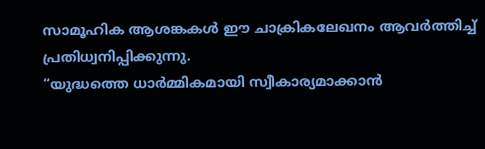സാമൂഹിക ആശങ്കകൾ ഈ ചാക്രികലേഖനം ആവർത്തിച്ച് പ്രതിധ്വനിപ്പിക്കുന്നു.
“യുദ്ധത്തെ ധാർമ്മികമായി സ്വീകാര്യമാക്കാൻ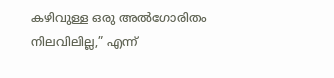കഴിവുള്ള ഒരു അൽഗോരിതം നിലവിലില്ല,” എന്ന്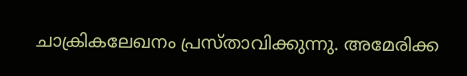ചാക്രികലേഖനം പ്രസ്താവിക്കുന്നു. അമേരിക്ക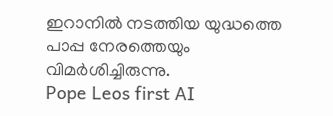ഇറാനിൽ നടത്തിയ യുദ്ധത്തെ പാപ്പ നേരത്തെയും വിമർശിച്ചിരുന്നു.
Pope Leos first AI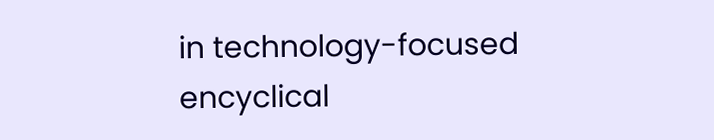in technology-focused encyclical